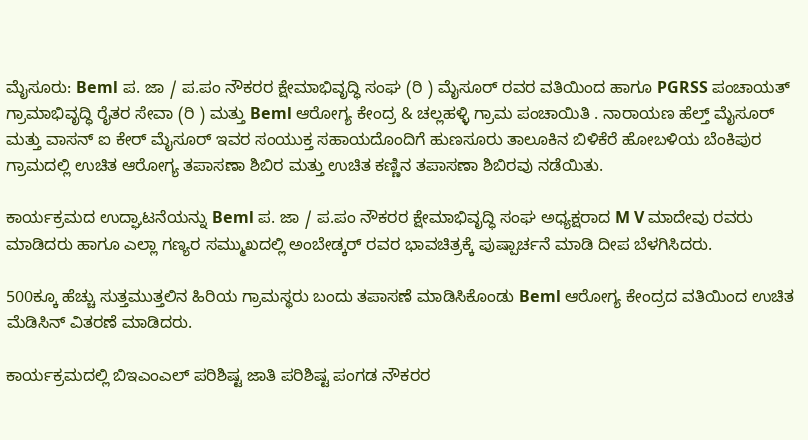ಮೈಸೂರು: Beml ಪ. ಜಾ / ಪ.ಪಂ ನೌಕರರ ಕ್ಷೇಮಾಭಿವೃದ್ಧಿ ಸಂಘ (ರಿ ) ಮೈಸೂರ್ ರವರ ವತಿಯಿಂದ ಹಾಗೂ PGRSS ಪಂಚಾಯತ್ ಗ್ರಾಮಾಭಿವೃದ್ಧಿ ರೈತರ ಸೇವಾ (ರಿ ) ಮತ್ತು Beml ಆರೋಗ್ಯ ಕೇಂದ್ರ & ಚಲ್ಲಹಳ್ಳಿ ಗ್ರಾಮ ಪಂಚಾಯಿತಿ . ನಾರಾಯಣ ಹೆಲ್ತ್ ಮೈಸೂರ್ ಮತ್ತು ವಾಸನ್ ಐ ಕೇರ್ ಮೈಸೂರ್ ಇವರ ಸಂಯುಕ್ತ ಸಹಾಯದೊಂದಿಗೆ ಹುಣಸೂರು ತಾಲೂಕಿನ ಬಿಳಿಕೆರೆ ಹೋಬಳಿಯ ಬೆಂಕಿಪುರ ಗ್ರಾಮದಲ್ಲಿ ಉಚಿತ ಆರೋಗ್ಯ ತಪಾಸಣಾ ಶಿಬಿರ ಮತ್ತು ಉಚಿತ ಕಣ್ಣಿನ ತಪಾಸಣಾ ಶಿಬಿರವು ನಡೆಯಿತು.

ಕಾರ್ಯಕ್ರಮದ ಉದ್ಘಾಟನೆಯನ್ನು Beml ಪ. ಜಾ / ಪ.ಪಂ ನೌಕರರ ಕ್ಷೇಮಾಭಿವೃದ್ಧಿ ಸಂಘ ಅಧ್ಯಕ್ಷರಾದ M V ಮಾದೇವು ರವರು ಮಾಡಿದರು ಹಾಗೂ ಎಲ್ಲಾ ಗಣ್ಯರ ಸಮ್ಮುಖದಲ್ಲಿ ಅಂಬೇಡ್ಕರ್ ರವರ ಭಾವಚಿತ್ರಕ್ಕೆ ಪುಷ್ಪಾರ್ಚನೆ ಮಾಡಿ ದೀಪ ಬೆಳಗಿಸಿದರು.

500ಕ್ಕೂ ಹೆಚ್ಚು ಸುತ್ತಮುತ್ತಲಿನ ಹಿರಿಯ ಗ್ರಾಮಸ್ಥರು ಬಂದು ತಪಾಸಣೆ ಮಾಡಿಸಿಕೊಂಡು Beml ಆರೋಗ್ಯ ಕೇಂದ್ರದ ವತಿಯಿಂದ ಉಚಿತ ಮೆಡಿಸಿನ್ ವಿತರಣೆ ಮಾಡಿದರು.

ಕಾರ್ಯಕ್ರಮದಲ್ಲಿ ಬಿಇಎಂಎಲ್ ಪರಿಶಿಷ್ಟ ಜಾತಿ ಪರಿಶಿಷ್ಟ ಪಂಗಡ ನೌಕರರ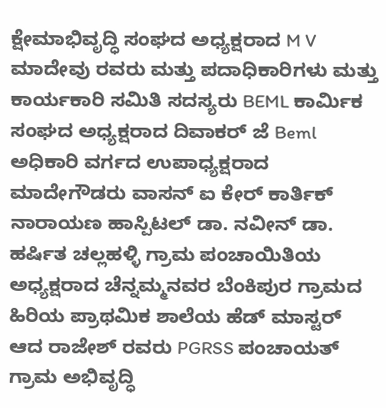ಕ್ಷೇಮಾಭಿವೃದ್ಧಿ ಸಂಘದ ಅಧ್ಯಕ್ಷರಾದ M V ಮಾದೇವು ರವರು ಮತ್ತು ಪದಾಧಿಕಾರಿಗಳು ಮತ್ತು ಕಾರ್ಯಕಾರಿ ಸಮಿತಿ ಸದಸ್ಯರು BEML ಕಾರ್ಮಿಕ ಸಂಘದ ಅಧ್ಯಕ್ಷರಾದ ದಿವಾಕರ್ ಜೆ Beml ಅಧಿಕಾರಿ ವರ್ಗದ ಉಪಾಧ್ಯಕ್ಷರಾದ ಮಾದೇಗೌಡರು ವಾಸನ್ ಐ ಕೇರ್ ಕಾರ್ತಿಕ್ ನಾರಾಯಣ ಹಾಸ್ಪಿಟಲ್ ಡಾ. ನವೀನ್ ಡಾ. ಹರ್ಷಿತ ಚಲ್ಲಹಳ್ಳಿ ಗ್ರಾಮ ಪಂಚಾಯಿತಿಯ ಅಧ್ಯಕ್ಷರಾದ ಚೆನ್ನಮ್ಮನವರ ಬೆಂಕಿಪುರ ಗ್ರಾಮದ ಹಿರಿಯ ಪ್ರಾಥಮಿಕ ಶಾಲೆಯ ಹೆಡ್ ಮಾಸ್ಟರ್ ಆದ ರಾಜೇಶ್ ರವರು PGRSS ಪಂಚಾಯತ್ ಗ್ರಾಮ ಅಭಿವೃದ್ಧಿ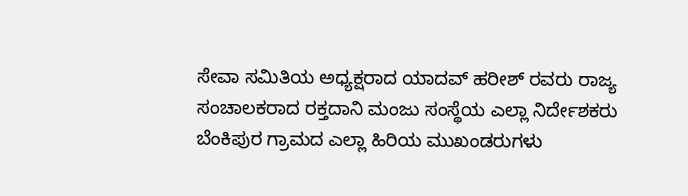ಸೇವಾ ಸಮಿತಿಯ ಅಧ್ಯಕ್ಷರಾದ ಯಾದವ್ ಹರೀಶ್ ರವರು ರಾಜ್ಯ ಸಂಚಾಲಕರಾದ ರಕ್ತದಾನಿ ಮಂಜು ಸಂಸ್ಥೆಯ ಎಲ್ಲಾ ನಿರ್ದೇಶಕರು ಬೆಂಕಿಪುರ ಗ್ರಾಮದ ಎಲ್ಲಾ ಹಿರಿಯ ಮುಖಂಡರುಗಳು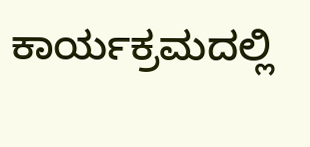ಕಾರ್ಯಕ್ರಮದಲ್ಲಿ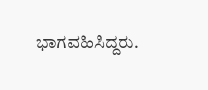ಭಾಗವಹಿಸಿದ್ದರು.